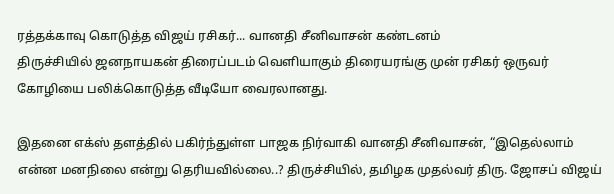ரத்தக்காவு கொடுத்த விஜய் ரசிகர்... வானதி சீனிவாசன் கண்டனம்
திருச்சியில் ஜனநாயகன் திரைப்படம் வெளியாகும் திரையரங்கு முன் ரசிகர் ஒருவர் கோழியை பலிக்கொடுத்த வீடியோ வைரலானது.

இதனை எக்ஸ் தளத்தில் பகிர்ந்துள்ள பாஜக நிர்வாகி வானதி சீனிவாசன், “இதெல்லாம் என்ன மனநிலை என்று தெரியவில்லை..? திருச்சியில், தமிழக முதல்வர் திரு. ஜோசப் விஜய்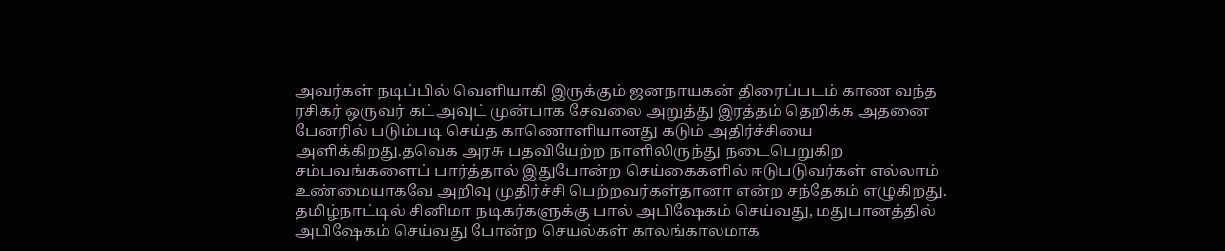அவர்கள் நடிப்பில் வெளியாகி இருக்கும் ஜனநாயகன் திரைப்படம் காண வந்த ரசிகர் ஒருவர் கட்அவுட் முன்பாக சேவலை அறுத்து இரத்தம் தெறிக்க அதனை பேனரில் படும்படி செய்த காணொளியானது கடும் அதிர்ச்சியை அளிக்கிறது.தவெக அரசு பதவியேற்ற நாளிலிருந்து நடைபெறுகிற சம்பவங்களைப் பார்த்தால் இதுபோன்ற செய்கைகளில் ஈடுபடுவர்கள் எல்லாம் உண்மையாகவே அறிவு முதிர்ச்சி பெற்றவர்கள்தானா என்ற சந்தேகம் எழுகிறது. தமிழ்நாட்டில் சினிமா நடிகர்களுக்கு பால் அபிஷேகம் செய்வது, மதுபானத்தில் அபிஷேகம் செய்வது போன்ற செயல்கள் காலங்காலமாக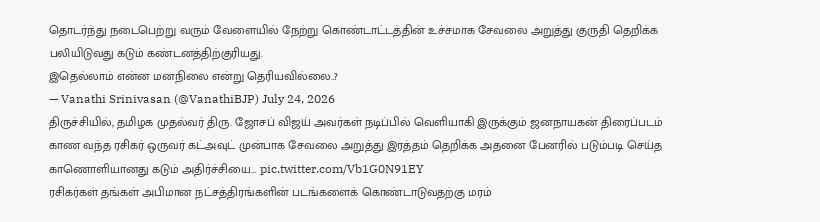தொடர்ந்து நடைபெற்று வரும் வேளையில் நேற்று கொண்டாட்டத்தின் உச்சமாக சேவலை அறுத்து குருதி தெறிக்க பலியிடுவது கடும் கண்டனத்திற்குரியது.
இதெல்லாம் என்ன மனநிலை என்று தெரியவில்லை..?
— Vanathi Srinivasan (@VanathiBJP) July 24, 2026
திருச்சியில், தமிழக முதல்வர் திரு. ஜோசப் விஜய் அவர்கள் நடிப்பில் வெளியாகி இருக்கும் ஜனநாயகன் திரைப்படம் காண வந்த ரசிகர் ஒருவர் கட்அவுட் முன்பாக சேவலை அறுத்து இரத்தம் தெறிக்க அதனை பேனரில் படும்படி செய்த காணொளியானது கடும் அதிர்ச்சியை… pic.twitter.com/Vb1G0N91EY
ரசிகர்கள் தங்கள் அபிமான நட்சத்திரங்களின் படங்களைக் கொண்டாடுவதற்கு மரம்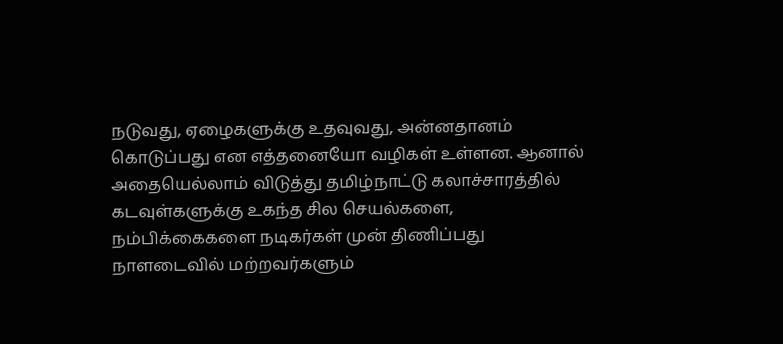நடுவது, ஏழைகளுக்கு உதவுவது, அன்னதானம் கொடுப்பது என எத்தனையோ வழிகள் உள்ளன. ஆனால் அதையெல்லாம் விடுத்து தமிழ்நாட்டு கலாச்சாரத்தில் கடவுள்களுக்கு உகந்த சில செயல்களை, நம்பிக்கைகளை நடிகர்கள் முன் திணிப்பது நாளடைவில் மற்றவர்களும்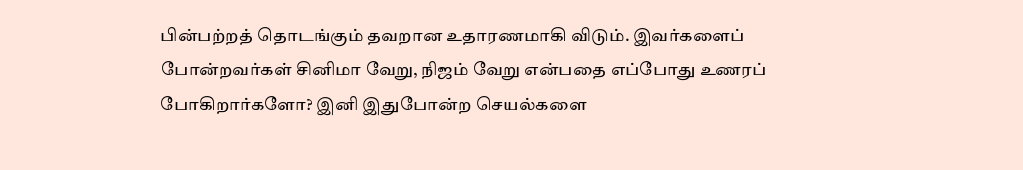பின்பற்றத் தொடங்கும் தவறான உதாரணமாகி விடும். இவர்களைப் போன்றவர்கள் சினிமா வேறு, நிஜம் வேறு என்பதை எப்போது உணரப் போகிறார்களோ? இனி இதுபோன்ற செயல்களை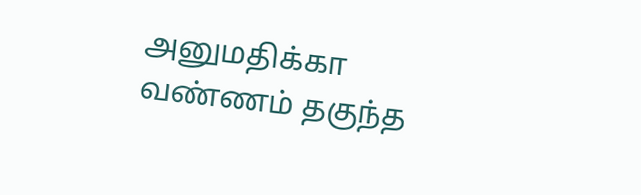அனுமதிக்கா வண்ணம் தகுந்த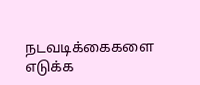நடவடிக்கைகளை எடுக்க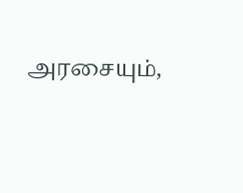அரசையும்,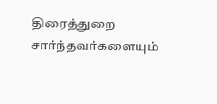திரைத்துறை சார்ந்தவர்களையும்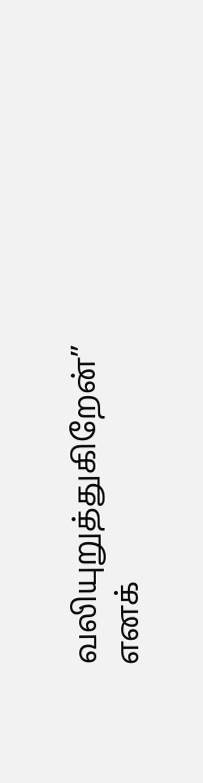வலியுறுத்துகிறேன்” எனக்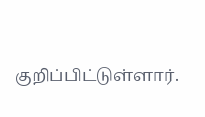குறிப்பிட்டுள்ளார்.